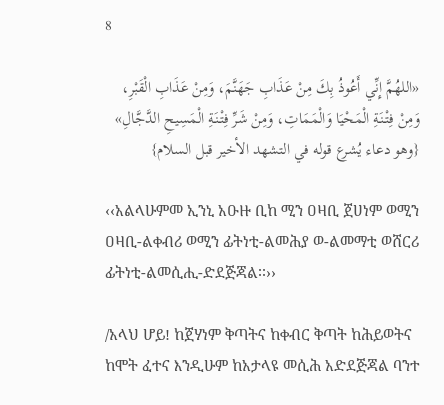8

«اللهُمَّ إِنِّي أَعُوذُ بِكَ مِنْ عَذَابِ جَهَنَّمَ، وَمِنْ عَذَابِ الْقَبْرِ، وَمِنْ فِتْنَةِ الْمَحْيَا وَالْمَمَاتِ، وَمِنْ شَرِّ فِتْنَةِ الْمَسِيحِ الدَّجَّالِ»
{وهو دعاء يُشرع قوله في التشهد الأخير قبل السلام}

‹‹አልላሁምመ ኢንኒ አዑዙ ቢከ ሚን ዐዛቢ ጀሀነም ወሚን ዐዛቢ-ልቀብሪ ወሚን ፊትነቲ-ልመሕያ ወ-ልመማቲ ወሸርሪ ፊትነቲ-ልመሲሒ-ድደጅጃል፡፡››

/አላህ ሆይ! ከጀሃነም ቅጣትና ከቀብር ቅጣት ከሕይወትና ከሞት ፈተና እንዲሁም ከአታላዩ መሲሕ አድደጅጃል ባንተ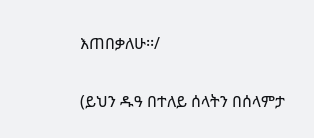እጠበቃለሁ፡፡/

(ይህን ዱዓ በተለይ ሰላትን በሰላምታ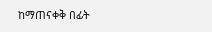ከማጠናቀቅ በፊት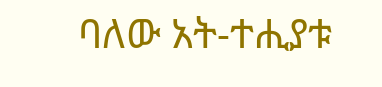ባለው አት-ተሒያቱ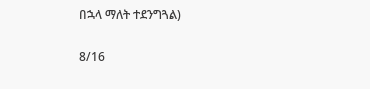በኋላ ማለት ተደንግጓል)

8/16